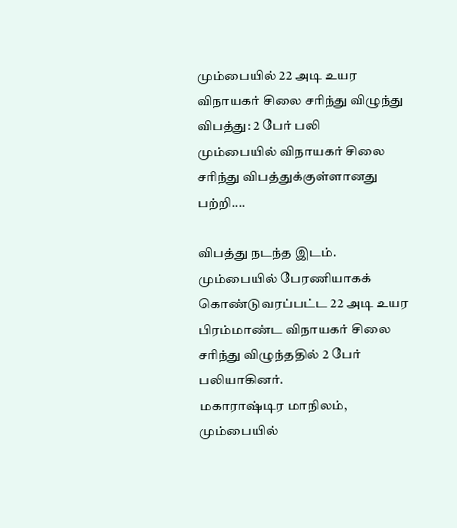மும்பையில் 22 அடி உயர விநாயகர் சிலை சரிந்து விழுந்து விபத்து: 2 பேர் பலி
மும்பையில் விநாயகர் சிலை சரிந்து விபத்துக்குள்ளானது பற்றி....

விபத்து நடந்த இடம்.
மும்பையில் பேரணியாகக் கொண்டுவரப்பட்ட 22 அடி உயர பிரம்மாண்ட விநாயகர் சிலை சரிந்து விழுந்ததில் 2 பேர் பலியாகினர்.
மகாராஷ்டிர மாநிலம், மும்பையில்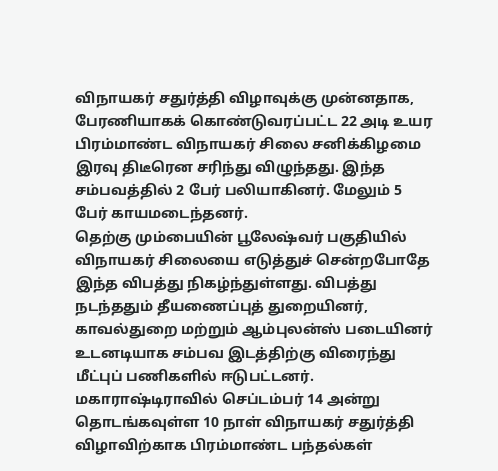விநாயகர் சதுர்த்தி விழாவுக்கு முன்னதாக, பேரணியாகக் கொண்டுவரப்பட்ட 22 அடி உயர பிரம்மாண்ட விநாயகர் சிலை சனிக்கிழமை இரவு திடீரென சரிந்து விழுந்தது. இந்த சம்பவத்தில் 2 பேர் பலியாகினர். மேலும் 5 பேர் காயமடைந்தனர்.
தெற்கு மும்பையின் பூலேஷ்வர் பகுதியில் விநாயகர் சிலையை எடுத்துச் சென்றபோதே இந்த விபத்து நிகழ்ந்துள்ளது. விபத்து நடந்ததும் தீயணைப்புத் துறையினர், காவல்துறை மற்றும் ஆம்புலன்ஸ் படையினர் உடனடியாக சம்பவ இடத்திற்கு விரைந்து மீட்புப் பணிகளில் ஈடுபட்டனர்.
மகாராஷ்டிராவில் செப்டம்பர் 14 அன்று தொடங்கவுள்ள 10 நாள் விநாயகர் சதுர்த்தி விழாவிற்காக பிரம்மாண்ட பந்தல்கள்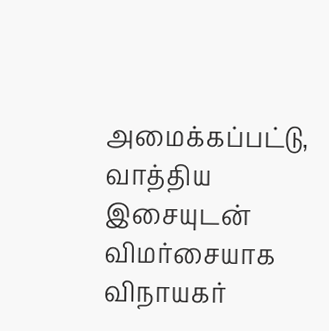அமைக்கப்பட்டு, வாத்திய இசையுடன் விமர்சையாக விநாயகர்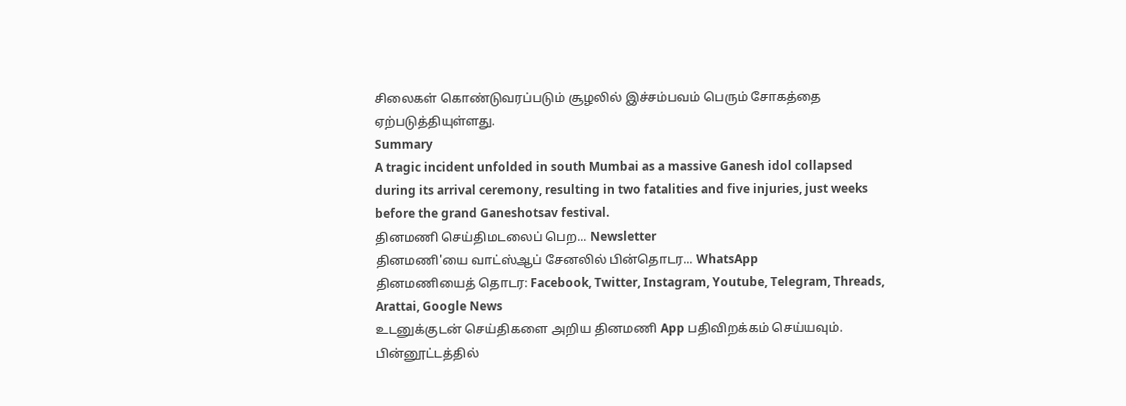சிலைகள் கொண்டுவரப்படும் சூழலில் இச்சம்பவம் பெரும் சோகத்தை ஏற்படுத்தியுள்ளது.
Summary
A tragic incident unfolded in south Mumbai as a massive Ganesh idol collapsed during its arrival ceremony, resulting in two fatalities and five injuries, just weeks before the grand Ganeshotsav festival.
தினமணி செய்திமடலைப் பெற... Newsletter
தினமணி'யை வாட்ஸ்ஆப் சேனலில் பின்தொடர... WhatsApp
தினமணியைத் தொடர: Facebook, Twitter, Instagram, Youtube, Telegram, Threads, Arattai, Google News
உடனுக்குடன் செய்திகளை அறிய தினமணி App பதிவிறக்கம் செய்யவும்.
பின்னூட்டத்தில்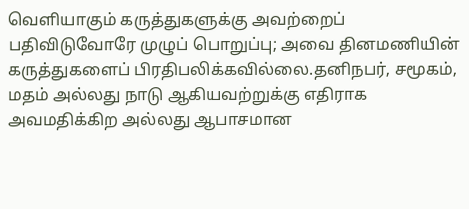வெளியாகும் கருத்துகளுக்கு அவற்றைப் பதிவிடுவோரே முழுப் பொறுப்பு; அவை தினமணியின் கருத்துகளைப் பிரதிபலிக்கவில்லை.தனிநபர், சமூகம், மதம் அல்லது நாடு ஆகியவற்றுக்கு எதிராக அவமதிக்கிற அல்லது ஆபாசமான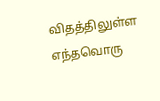விதத்திலுள்ள எந்தவொரு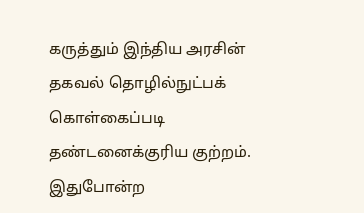கருத்தும் இந்திய அரசின் தகவல் தொழில்நுட்பக் கொள்கைப்படி தண்டனைக்குரிய குற்றம். இதுபோன்ற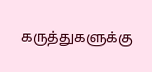கருத்துகளுக்கு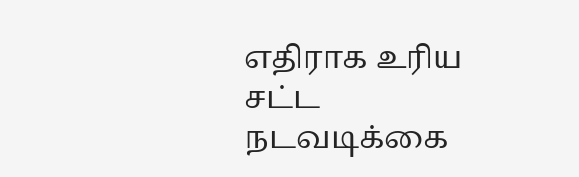எதிராக உரிய சட்ட நடவடிக்கை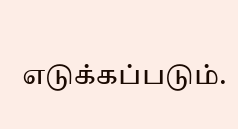எடுக்கப்படும்.